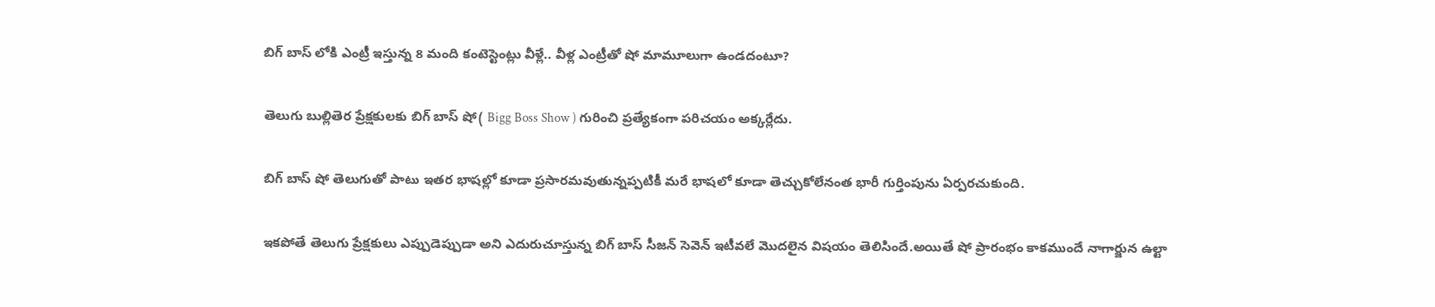బిగ్ బాస్ లోకి ఎంట్రీ ఇస్తున్న 8 మంది కంటెస్టెంట్లు వీళ్లే.. వీళ్ల ఎంట్రీతో షో మామూలుగా ఉండదంటూ?

తెలుగు బుల్లితెర ప్రేక్షకులకు బిగ్ బాస్ షో( Bigg Boss Show ) గురించి ప్రత్యేకంగా పరిచయం అక్కర్లేదు.

బిగ్ బాస్ షో తెలుగుతో పాటు ఇతర భాషల్లో కూడా ప్రసారమవుతున్నప్పటికీ మరే భాషలో కూడా తెచ్చుకోలేనంత భారీ గుర్తింపును ఏర్పరచుకుంది.

ఇకపోతే తెలుగు ప్రేక్షకులు ఎప్పుడెప్పుడా అని ఎదురుచూస్తున్న బిగ్ బాస్ సీజన్ సెవెన్ ఇటీవలే మొదలైన విషయం తెలిసిందే.అయితే షో ప్రారంభం కాకముందే నాగార్జున ఉల్టా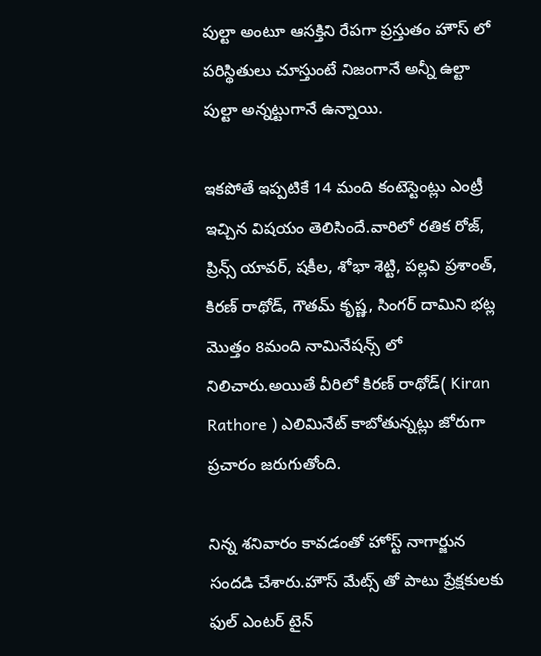పుల్టా అంటూ ఆసక్తిని రేపగా ప్రస్తుతం హౌస్ లో పరిస్థితులు చూస్తుంటే నిజంగానే అన్నీ ఉల్టా పుల్టా అన్నట్టుగానే ఉన్నాయి.

ఇకపోతే ఇప్పటికే 14 మంది కంటెస్టెంట్లు ఎంట్రీ ఇచ్చిన విషయం తెలిసిందే.వారిలో రతిక రోజ్, ప్రిన్స్ యావర్, షకీల, శోభా శెట్టి, పల్లవి ప్రశాంత్, కిరణ్ రాథోడ్, గౌతమ్ కృష్ణ, సింగర్ దామిని భట్ల మొత్తం 8మంది నామినేష‌న్స్ లో నిలిచారు.అయితే వీరిలో కిర‌ణ్ రాథోడ్( Kiran Rathore ) ఎలిమినేట్ కాబోతున్న‌ట్లు జోరుగా ప్రచారం జ‌రుగుతోంది.

నిన్న శనివారం కావ‌డంతో హోస్ట్ నాగార్జున సంద‌డి చేశారు.హౌస్ మేట్స్ తో పాటు ప్రేక్షకులకు ఫుల్ ఎంటర్ టైన్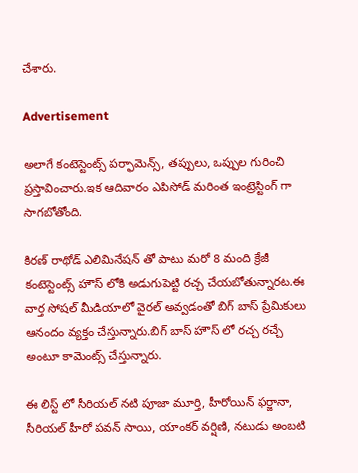చేశారు.

Advertisement

అలాగే కంటెస్టెంట్స్ పర్ఫామెన్స్, త‌ప్పులు, ఒప్పుల గురించి ప్రస్తావించారు.ఇక ఆదివారం ఎపిసోడ్ మ‌రింత ఇంట్రెస్టింగ్ గా సాగ‌బోతోంది.

కిర‌ణ్ రాథోడ్ ఎలిమినేష‌న్ తో పాటు మ‌రో 8 మంది క్రేజీ కంటెస్టెంట్స్ హౌస్ లోకి అడుగుపెట్టి ర‌చ్చ చేయ‌బోతున్నారట.ఈ వార్త సోషల్ మీడియాలో వైరల్ అవ్వడంతో బిగ్ బాస్ ప్రేమికులు ఆనందం వ్యక్తం చేస్తున్నారు.బిగ్ బాస్ హౌస్ లో రచ్చ రచ్చే అంటూ కామెంట్స్ చేస్తున్నారు.

ఈ లిస్ట్ లో సీరియల్ నటి పూజా మూర్తి, హీరోయిన్ ఫర్జానా, సీరియ‌ల్ హీరో పవన్ సాయి, యాంక‌ర్ వ‌ర్షిణి, న‌టుడు అంబ‌టి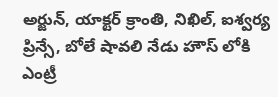అర్జున్‌, యాక్టర్ క్రాంతి, నిఖిల్, ఐశ్వర్య ప్రిన్సే, బోలే షావలి నేడు హౌస్ లోకి ఎంట్రీ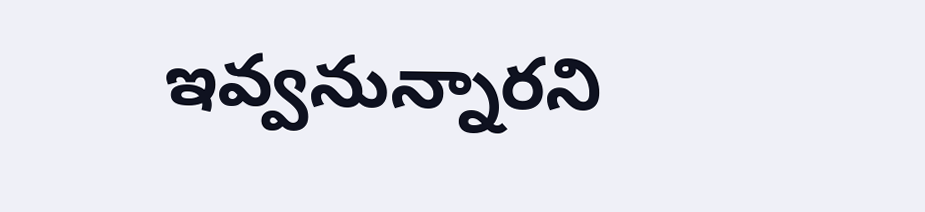ఇవ్వనున్నార‌ని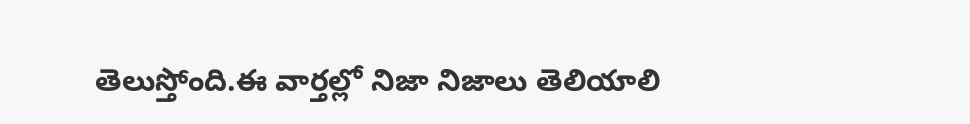తెలుస్తోంది.ఈ వార్తల్లో నిజా నిజాలు తెలియాలి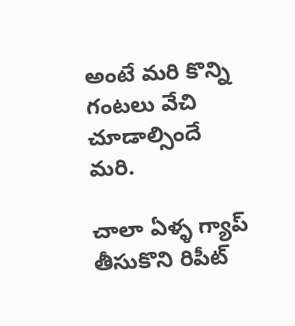అంటే మరి కొన్ని గంటలు వేచి చూడాల్సిందే మరి.

చాలా ఏళ్ళ గ్యాప్ తీసుకొని రిపీట్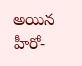అయిన హీరో-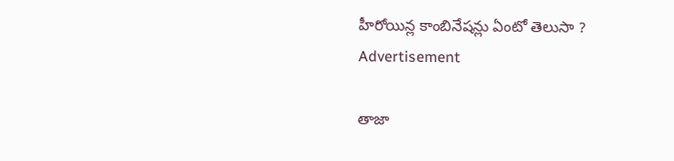హీరోయిన్ల కాంబినేషన్లు ఏంటో తెలుసా ?
Advertisement

తాజా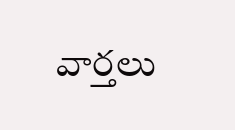వార్తలు